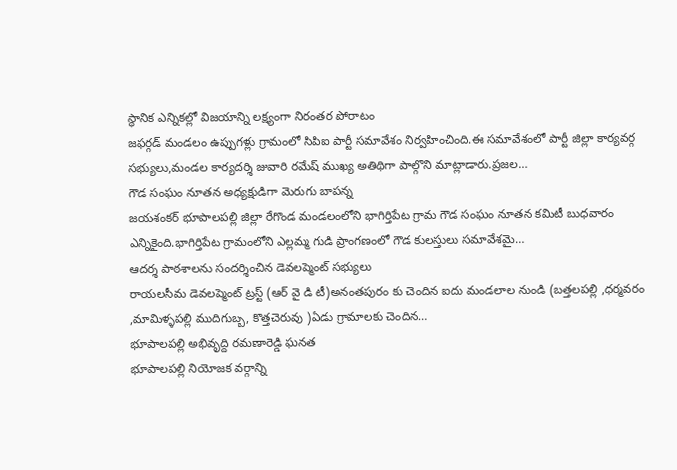స్థానిక ఎన్నికల్లో విజయాన్ని లక్ష్యంగా నిరంతర పోరాటం
జఫర్గడ్ మండలం ఉప్పుగళ్లు గ్రామంలో సిపిఐ పార్టీ సమావేశం నిర్వహించింది.ఈ సమావేశంలో పార్టీ జిల్లా కార్యవర్గ సభ్యులు,మండల కార్యదర్శి జువారి రమేష్ ముఖ్య అతిథిగా పాల్గొని మాట్లాడారు.ప్రజల…
గౌడ సంఘం నూతన అధ్యక్షుడిగా మెరుగు బాపన్న
జయశంకర్ భూపాలపల్లి జిల్లా రేగొండ మండలంలోని భాగిర్తిపేట గ్రామ గౌడ సంఘం నూతన కమిటీ బుధవారం ఎన్నికైంది.భాగిర్తిపేట గ్రామంలోని ఎల్లమ్మ గుడి ప్రాంగణంలో గౌడ కులస్తులు సమావేశమై…
ఆదర్శ పాఠశాలను సందర్శించిన డెవలప్మెంట్ సభ్యులు
రాయలసీమ డెవలప్మెంట్ ట్రస్ట్ (ఆర్ వై డి టీ)అనంతపురం కు చెందిన ఐదు మండలాల నుండి (బత్తలపల్లి ,ధర్మవరం ,మామిళ్ళపల్లి ముదిగుబ్బ, కొత్తచెరువు )ఏడు గ్రామాలకు చెందిన…
భూపాలపల్లి అభివృద్ది రమణారెడ్డి ఘనత
భూపాలపల్లి నియోజక వర్గాన్ని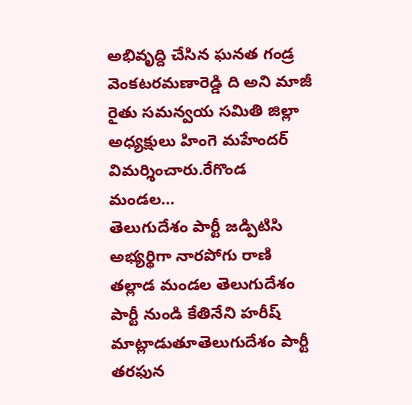అభివృద్ది చేసిన ఘనత గండ్ర వెంకటరమణారెడ్డి ది అని మాజీ రైతు సమన్వయ సమితి జిల్లా అధ్యక్షులు హింగె మహేందర్ విమర్శించారు.రేగొండ మండల…
తెలుగుదేశం పార్టీ జడ్పిటిసి అభ్యర్థిగా నారపోగు రాణి
తల్లాడ మండల తెలుగుదేశం పార్టీ నుండి కేతినేని హరీష్ మాట్లాడుతూతెలుగుదేశం పార్టీ తరఫున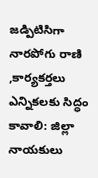జడ్పిటిసిగా నారపోగు రాణి ,కార్యకర్తలు ఎన్నికలకు సిద్ధం కావాలి: జిల్లా నాయకులు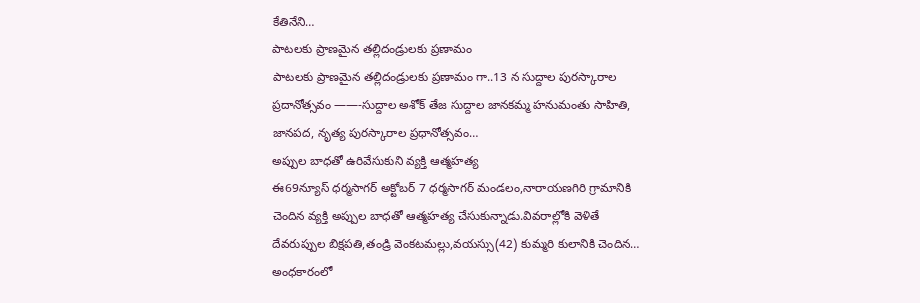కేతినేని…
పాటలకు ప్రాణమైన తల్లిదండ్రులకు ప్రణామం
పాటలకు ప్రాణమైన తల్లిదండ్రులకు ప్రణామం గా..13 న సుద్దాల పురస్కారాల ప్రదానోత్సవం ——-సుద్దాల అశోక్ తేజ సుద్దాల జానకమ్మ హనుమంతు సాహితి, జానపద, నృత్య పురస్కారాల ప్రధానోత్సవం…
అప్పుల బాధతో ఉరివేసుకుని వ్యక్తి ఆత్మహత్య
ఈ69న్యూస్ ధర్మసాగర్ అక్టోబర్ 7 ధర్మసాగర్ మండలం,నారాయణగిరి గ్రామానికి చెందిన వ్యక్తి అప్పుల బాధతో ఆత్మహత్య చేసుకున్నాడు.వివరాల్లోకి వెళితే దేవరుప్పుల బిక్షపతి,తండ్రి వెంకటమల్లు,వయస్సు(42) కుమ్మరి కులానికి చెందిన…
అంధకారంలో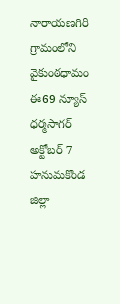నారాయణగిరి గ్రామంలోని వైకుంఠధామం
ఈ69 న్యూస్ ధర్మసాగర్ అక్టోబర్ 7 హనుమకొండ జిల్లా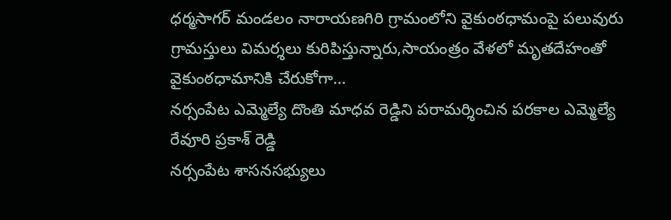ధర్మసాగర్ మండలం నారాయణగిరి గ్రామంలోని వైకుంఠధామంపై పలువురు గ్రామస్తులు విమర్శలు కురిపిస్తున్నారు,సాయంత్రం వేళలో మృతదేహంతో వైకుంఠధామానికి చేరుకోగా…
నర్సంపేట ఎమ్మెల్యే దొంతి మాధవ రెడ్డిని పరామర్శించిన పరకాల ఎమ్మెల్యే రేవూరి ప్రకాశ్ రెడ్డి
నర్సంపేట శాసనసభ్యులు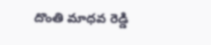దొంతి మాధవ రెడ్డి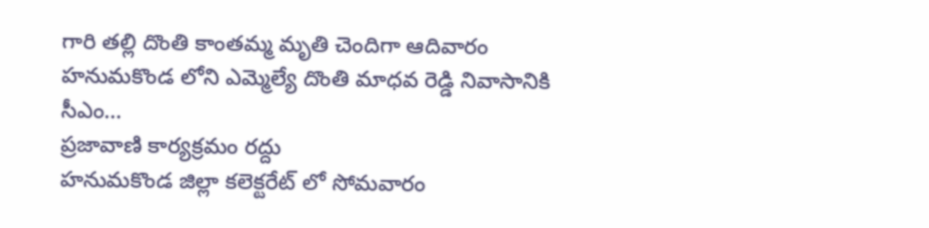గారి తల్లి దొంతి కాంతమ్మ మృతి చెందిగా ఆదివారం హనుమకొండ లోని ఎమ్మెల్యే దొంతి మాధవ రెడ్డి నివాసానికి సీఎం…
ప్రజావాణి కార్యక్రమం రద్దు
హనుమకొండ జిల్లా కలెక్టరేట్ లో సోమవారం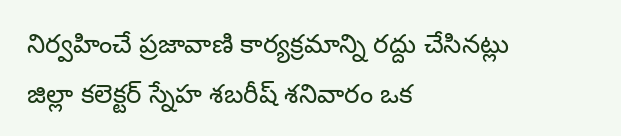నిర్వహించే ప్రజావాణి కార్యక్రమాన్ని రద్దు చేసినట్లు జిల్లా కలెక్టర్ స్నేహ శబరీష్ శనివారం ఒక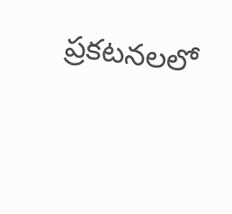ప్రకటనలలో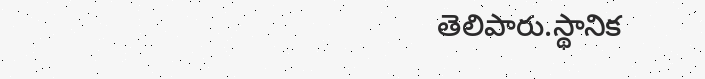తెలిపారు.స్థానిక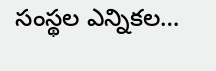సంస్థల ఎన్నికల…